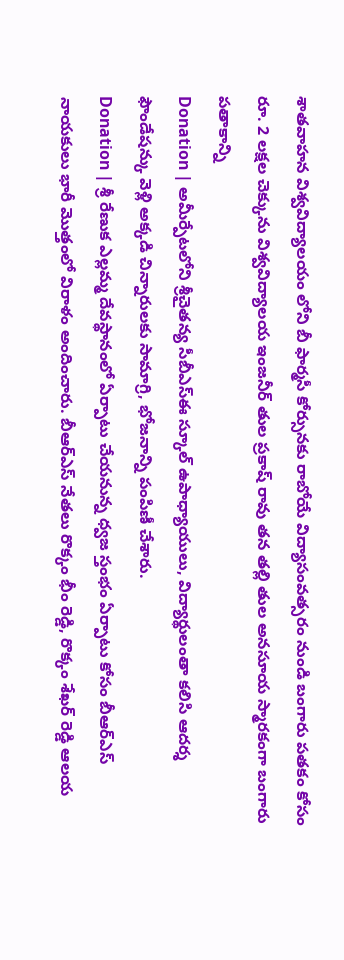శాతవాహన విశ్వవిద్యాలయం లోని బీ ఫార్మసీ కోర్సునకు రాబోయే విద్యాసంవత్సరం నుండి బంగారు పతకం కోసం రూ. 2 లక్షల చెక్కును విశ్వవిద్యాలయ ఇంజనీర్ తుల ప్రకాష్ రావు తన తల్లి తుల అనసూయ స్మారకంగా బంగారు పతాకాన్ని
Donation | అమీర్పేటలోని శ్రీచైతన్య సీబీఎస్ఈ స్కూల్ ఉపాధ్యాయులు, విద్యార్థులంతా కలిసి ఆదర్శ ఫౌండేషన్కు వెళ్లి అక్కడి చిన్నారులకు సామాగ్రి, భోజనాన్ని పంపిణీ చేశారు.
Donation | శ్రీ రేణుక ఎల్లమ్మ దేవస్థానంలో ఏర్పాటు చేయనున్న ధ్వజ స్తంభం ఏర్పాటు కోసం బీఆర్ఎస్ నాయకులు భారీ మొత్తంలో విరాళం అందించారు. బీఆర్ఎస్ నేతలు రొక్కం భీం రెడ్డి, రొక్కం శేఖర్ రెడ్డి ఆలయ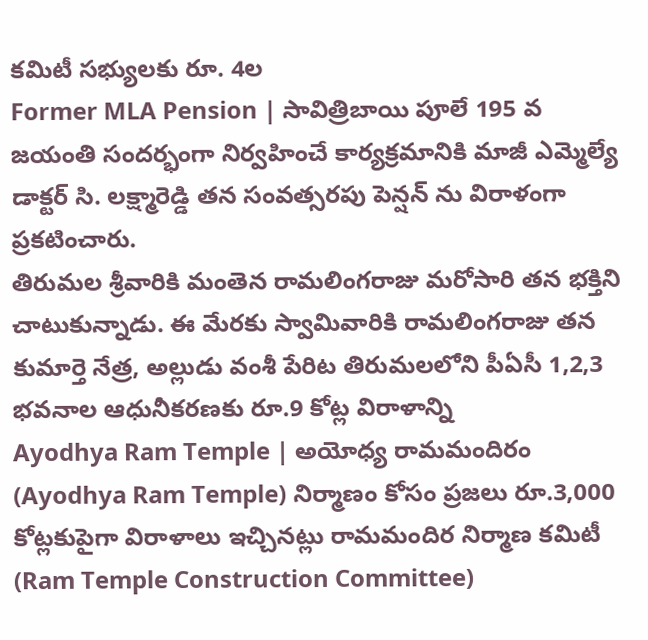కమిటీ సభ్యులకు రూ. 4ల
Former MLA Pension | సావిత్రిబాయి పూలే 195 వ జయంతి సందర్భంగా నిర్వహించే కార్యక్రమానికి మాజీ ఎమ్మెల్యే డాక్టర్ సి. లక్ష్మారెడ్డి తన సంవత్సరపు పెన్షన్ ను విరాళంగా ప్రకటించారు.
తిరుమల శ్రీవారికి మంతెన రామలింగరాజు మరోసారి తన భక్తిని చాటుకున్నాడు. ఈ మేరకు స్వామివారికి రామలింగరాజు తన కుమార్తె నేత్ర, అల్లుడు వంశీ పేరిట తిరుమలలోని పీఏసీ 1,2,3 భవనాల ఆధునీకరణకు రూ.9 కోట్ల విరాళాన్ని
Ayodhya Ram Temple | అయోధ్య రామమందిరం (Ayodhya Ram Temple) నిర్మాణం కోసం ప్రజలు రూ.3,000 కోట్లకుపైగా విరాళాలు ఇచ్చినట్లు రామమందిర నిర్మాణ కమిటీ (Ram Temple Construction Committee)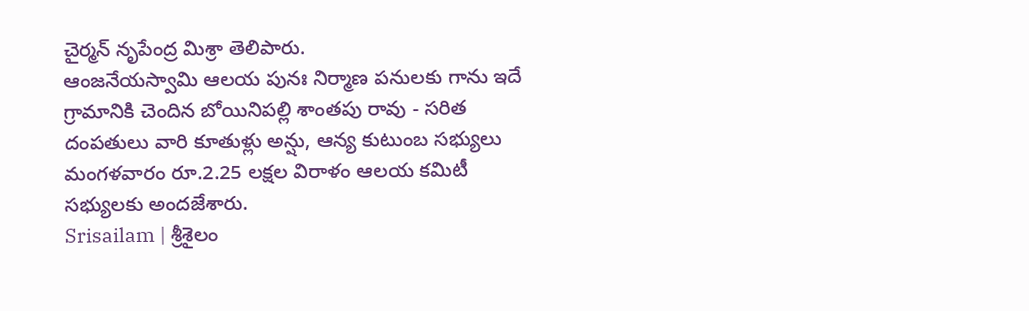చైర్మన్ నృపేంద్ర మిశ్రా తెలిపారు.
ఆంజనేయస్వామి ఆలయ పునః నిర్మాణ పనులకు గాను ఇదే గ్రామానికి చెందిన బోయినిపల్లి శాంతపు రావు - సరిత దంపతులు వారి కూతుళ్లు అన్షు, ఆన్య కుటుంబ సభ్యులు మంగళవారం రూ.2.25 లక్షల విరాళం ఆలయ కమిటీ సభ్యులకు అందజేశారు.
Srisailam | శ్రీశైలం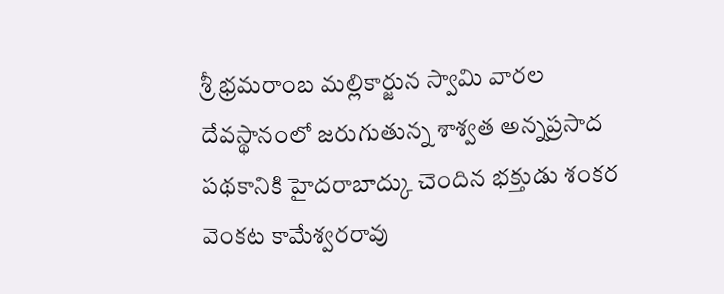శ్రీ భ్రమరాంబ మల్లికార్జున స్వామి వారల దేవస్థానంలో జరుగుతున్న శాశ్వత అన్నప్రసాద పథకానికి హైదరాబాద్కు చెందిన భక్తుడు శంకర వెంకట కామేశ్వరరావు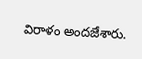విరాళం అందజేశారు.